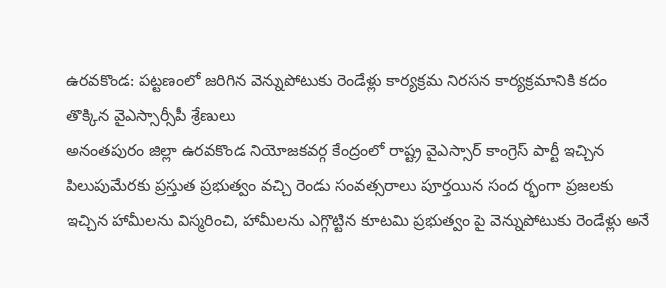ఉరవకొండ: పట్టణంలో జరిగిన వెన్నుపోటుకు రెండేళ్లు కార్యక్రమ నిరసన కార్యక్రమానికి కదం తొక్కిన వైఎస్సార్సీపీ శ్రేణులు
అనంతపురం జిల్లా ఉరవకొండ నియోజకవర్గ కేంద్రంలో రాష్ట్ర వైఎస్సార్ కాంగ్రెస్ పార్టీ ఇచ్చిన పిలుపుమేరకు ప్రస్తుత ప్రభుత్వం వచ్చి రెండు సంవత్సరాలు పూర్తయిన సంద ర్భంగా ప్రజలకు ఇచ్చిన హామీలను విస్మరించి, హామీలను ఎగ్గొట్టిన కూటమి ప్రభుత్వం పై వెన్నుపోటుకు రెండేళ్లు అనే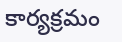కార్యక్రమం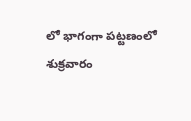లో భాగంగా పట్టణంలో శుక్రవారం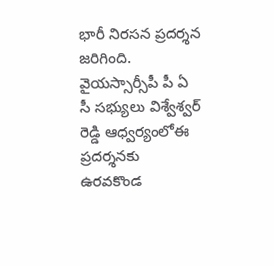భారీ నిరసన ప్రదర్శన జరిగింది. వైయస్సార్సీపీ పీ ఏ సీ సభ్యులు విశ్వేశ్వర్ రెడ్డి ఆధ్వర్యంలోఈ ప్రదర్శనకు ఉరవకొండ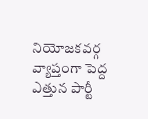నియోజకవర్గ వ్యాప్తంగా పెద్ద ఎత్తున పార్టీ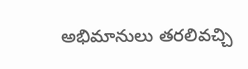అభిమానులు తరలివచ్చి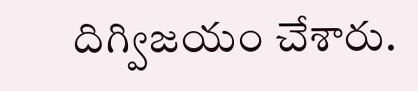దిగ్విజయం చేశారు.